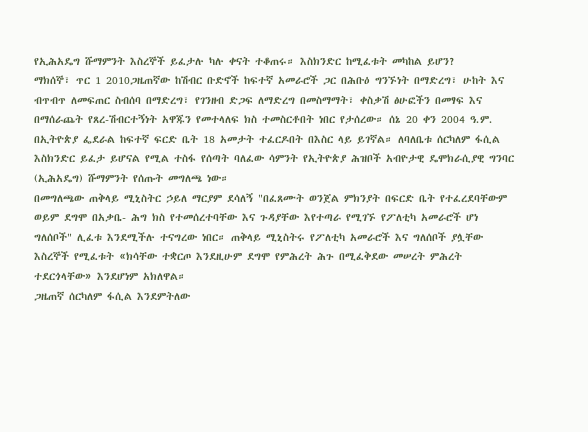የኢሕአዴግ ሹማምንት እስረኞች ይፈታሉ ካሉ ቀናት ተቆጠሩ። እስክንድር ከሚፈቱት መካከል ይሆን?
ማክሰኞ፣ ጥር 1 2010ጋዜጠኛው ከሽብር ቡድኖች ከፍተኛ አመራሮች ጋር በሕቡዕ ግንኙነት በማድረግ፣ ሁከት እና ብጥብጥ ለመፍጠር ስብሰባ በማድረግ፣ የገንዘብ ድጋፍ ለማድረግ በመስማማት፣ ቀስቃሽ ፅሁፎችን በመፃፍ እና በማሰራጨት የጸረ-ሽብርተኝነት አዋጁን የመተላለፍ ክስ ተመስርቶበት ነበር የታሰረው። ሰኔ 20 ቀን 2004 ዓ.ም. በኢትዮጵያ ፌደራል ከፍተኛ ፍርድ ቤት 18 አመታት ተፈርዶበት በእስር ላይ ይገኛል። ለባለቤቱ ሰርካለም ፋሲል እስክንድር ይፈታ ይሆናል የሚል ተስፋ የሰጣት ባለፈው ሳምንት የኢትዮጵያ ሕዝቦች አብዮታዊ ዴሞክራሲያዊ ግንባር (ኢሕአዴግ) ሹማምንት የሰጡት መግለጫ ነው።
በመግለጫው ጠቅላይ ሚኒስትር ኃይለ ማርያም ደሳለኝ "በፈጸሙት ወንጀል ምክንያት በፍርድ ቤት የተፈረደባቸውም ወይም ደግሞ በአቃቤ- ሕግ ክስ የተመሰረተባቸው እና ጉዳያቸው እየተጣራ የሚገኙ የፖለቲካ አመራሮች ሆነ ግለሰቦች" ሊፈቱ እንደሚችሉ ተናግረው ነበር። ጠቅላይ ሚኒስትሩ የፖለቲካ አመራሮች እና ግለሰቦች ያሏቸው እስረኞች የሚፈቱት «ክሳቸው ተቋርጦ እንደዚሁም ደግሞ የምሕረት ሕጉ በሚፈቅደው መሠረት ምሕረት ተደርጎላቸው» እንደሆነም አክለዋል።
ጋዜጠኛ ሰርካለም ፋሲል እንደምትለው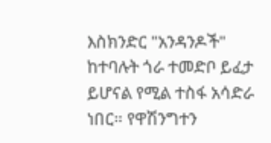እስክንድር "አንዳንዶች" ከተባሉት ጎራ ተመድቦ ይፈታ ይሆናል የሚል ተስፋ አሳድራ ነበር። የዋሽንግተን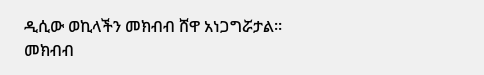ዲሲው ወኪላችን መክብብ ሸዋ አነጋግሯታል።
መክብብ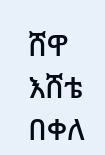ሸዋ
እሸቴ በቀለ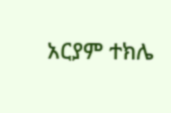አርያም ተክሌ